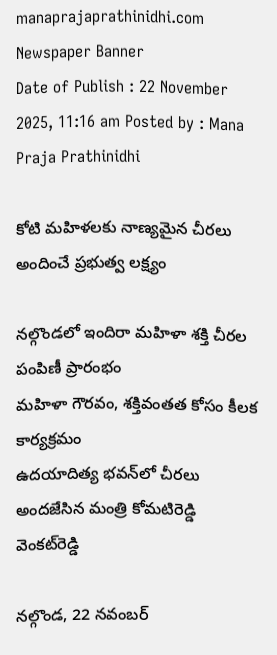manaprajaprathinidhi.com
Newspaper Banner
Date of Publish : 22 November 2025, 11:16 am Posted by : Mana Praja Prathinidhi

కోటి మహిళలకు నాణ్యమైన చీరలు అందించే ప్రభుత్వ లక్ష్యం

నల్గొండలో ఇందిరా మహిళా శక్తి చీరల పంపిణీ ప్రారంభం
మహిళా గౌరవం, శక్తివంతత కోసం కీలక కార్యక్రమం
ఉదయాదిత్య భవన్‌లో చీరలు అందజేసిన మంత్రి కోమటిరెడ్డి వెంకట్‌రెడ్డి

నల్గొండ, 22 నవంబర్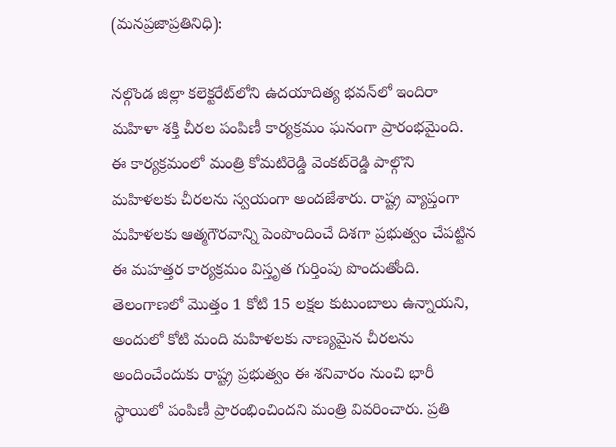(మనప్రజాప్రతినిధి):

నల్గొండ జిల్లా కలెక్టరేట్‌లోని ఉదయాదిత్య భవన్‌లో ఇందిరా మహిళా శక్తి చీరల పంపిణీ కార్యక్రమం ఘనంగా ప్రారంభమైంది. ఈ కార్యక్రమంలో మంత్రి కోమటిరెడ్డి వెంకట్‌రెడ్డి పాల్గొని మహిళలకు చీరలను స్వయంగా అందజేశారు. రాష్ట్ర వ్యాప్తంగా మహిళలకు ఆత్మగౌరవాన్ని పెంపొందించే దిశగా ప్రభుత్వం చేపట్టిన ఈ మహత్తర కార్యక్రమం విస్తృత గుర్తింపు పొందుతోంది. తెలంగాణలో మొత్తం 1 కోటి 15 లక్షల కుటుంబాలు ఉన్నాయని, అందులో కోటి మంది మహిళలకు నాణ్యమైన చీరలను అందించేందుకు రాష్ట్ర ప్రభుత్వం ఈ శనివారం నుంచి భారీ స్థాయిలో పంపిణీ ప్రారంభించిందని మంత్రి వివరించారు. ప్రతి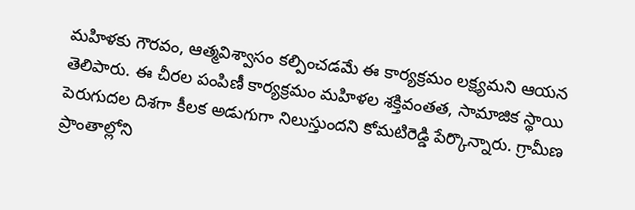మహిళకు గౌరవం, ఆత్మవిశ్వాసం కల్పించడమే ఈ కార్యక్రమం లక్ష్యమని ఆయన తెలిపారు. ఈ చీరల పంపిణీ కార్యక్రమం మహిళల శక్తివంతత, సామాజిక స్థాయి పెరుగుదల దిశగా కీలక అడుగుగా నిలుస్తుందని కోమటిరెడ్డి పేర్కొన్నారు. గ్రామీణ ప్రాంతాల్లోని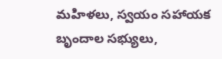మహిళలు, స్వయం సహాయక బృందాల సభ్యులు,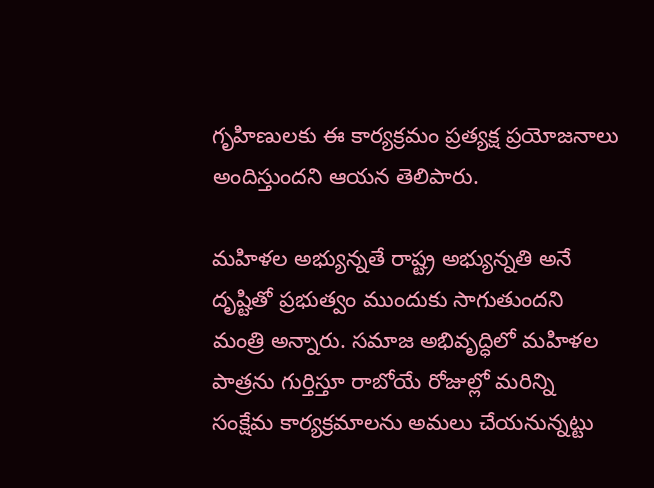గృహిణులకు ఈ కార్యక్రమం ప్రత్యక్ష ప్రయోజనాలు అందిస్తుందని ఆయన తెలిపారు.

మహిళల అభ్యున్నతే రాష్ట్ర అభ్యున్నతి అనే దృష్టితో ప్రభుత్వం ముందుకు సాగుతుందని మంత్రి అన్నారు. సమాజ అభివృద్ధిలో మహిళల పాత్రను గుర్తిస్తూ రాబోయే రోజుల్లో మరిన్ని సంక్షేమ కార్యక్రమాలను అమలు చేయనున్నట్టు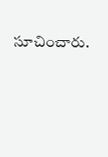సూచించారు.